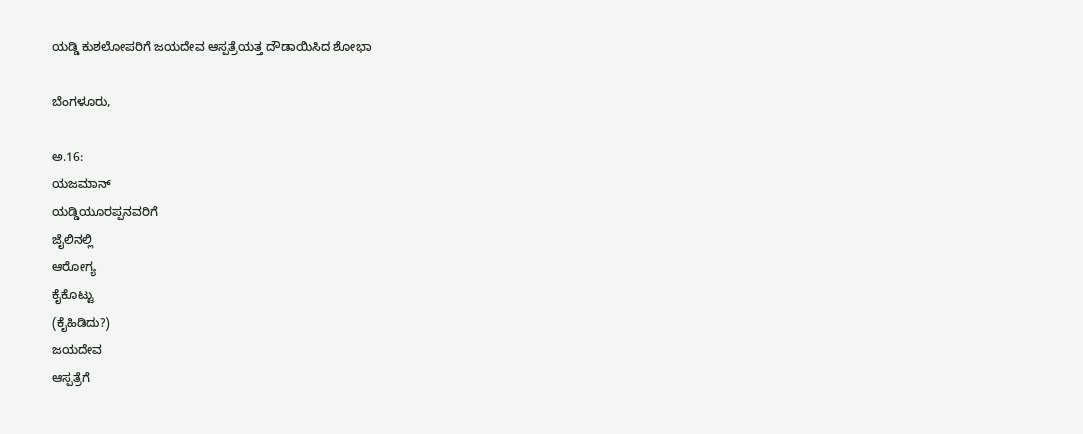ಯಡ್ಡಿ ಕುಶಲೋಪರಿಗೆ ಜಯದೇವ ಆಸ್ಪತ್ರೆಯತ್ತ ದೌಡಾಯಿಸಿದ ಶೋಭಾ

ಬೆಂಗಳೂರು‌,

ಅ.16:
ಯಜಮಾನ್
ಯಡ್ಡಿಯೂರಪ್ಪನವರಿಗೆ
ಜೈಲಿನಲ್ಲಿ
ಆರೋಗ್ಯ
ಕೈಕೊಟ್ಟು
(ಕೈಹಿಡಿದು?)
ಜಯದೇವ
ಆಸ್ಪತ್ರೆಗೆ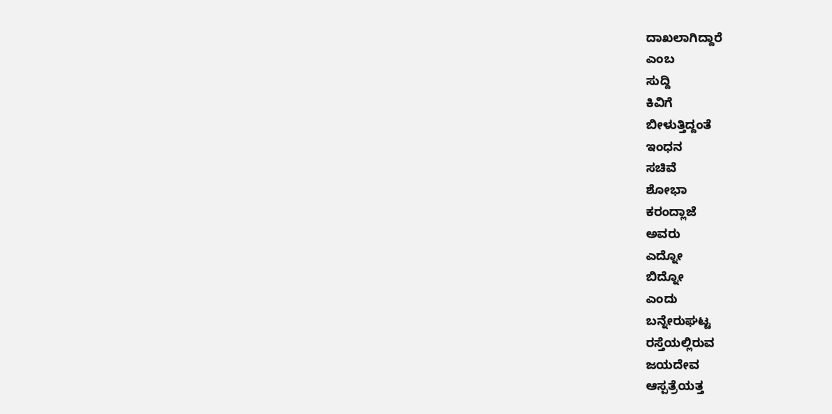ದಾಖಲಾಗಿದ್ದಾರೆ
ಎಂಬ
ಸುದ್ದಿ
ಕಿವಿಗೆ
ಬೀಳುತ್ತಿದ್ದಂತೆ
ಇಂಧನ
ಸಚಿವೆ
ಶೋಭಾ
ಕರಂದ್ಲಾಜೆ
ಅವರು
ಎದ್ನೋ
ಬಿದ್ನೋ
ಎಂದು
ಬನ್ನೇರುಘಟ್ಟ
ರಸ್ತೆಯಲ್ಲಿರುವ
ಜಯದೇವ
ಆಸ್ಪತ್ರೆಯತ್ತ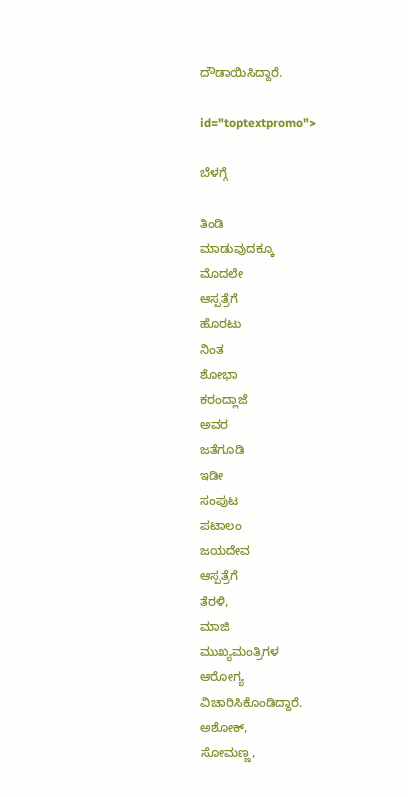ದೌಡಾಯಿಸಿದ್ದಾರೆ.

id="toptextpromo">

ಬೆಳಗ್ಗೆ

ತಿಂಡಿ
ಮಾಡುವುದಕ್ಕೂ
ಮೊದಲೇ
ಆಸ್ಪತ್ರೆಗೆ
ಹೊರಟು
ನಿಂತ
ಶೋಭಾ
ಕರಂದ್ಲಾಜೆ
ಅವರ
ಜತೆಗೂಡಿ
ಇಡೀ
ಸಂಪುಟ
ಪಟಾಲಂ
ಜಯದೇವ
ಆಸ್ಪತ್ರೆಗೆ
ತೆರಳಿ,
ಮಾಜಿ
ಮುಖ್ಯಮಂತ್ರಿಗಳ
ಆರೋಗ್ಯ
ವಿಚಾರಿಸಿಕೊಂಡಿದ್ದಾರೆ.
ಅಶೋಕ್,
ಸೋಮಣ್ಣ,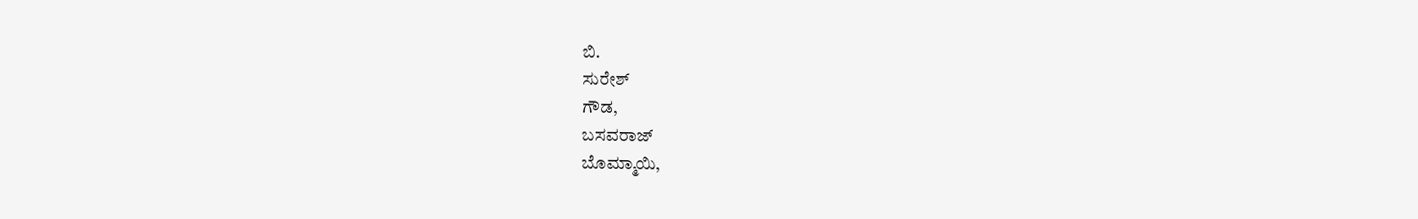ಬಿ.
ಸುರೇಶ್
ಗೌಡ,
ಬಸವರಾಜ್
ಬೊಮ್ಮಾಯಿ,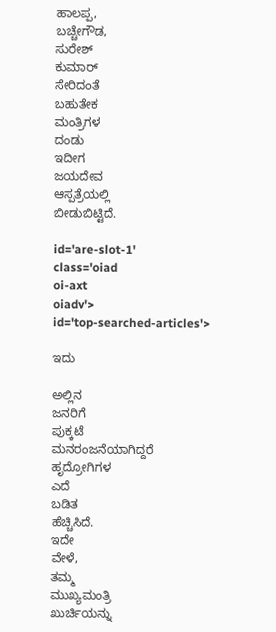ಹಾಲಪ್ಪ,
ಬಚ್ಚೇಗೌಡ,
ಸುರೇಶ್
ಕುಮಾರ್
ಸೇರಿದಂತೆ
ಬಹುತೇಕ
ಮಂತ್ರಿಗಳ
ದಂಡು
ಇದೀಗ
ಜಯದೇವ
ಆಸ್ಪತ್ರೆಯಲ್ಲಿ
ಬೀಡುಬಿಟ್ಟಿದೆ.

id='are-slot-1'
class='oiad
oi-axt
oiadv'>
id='top-searched-articles'>

ಇದು

ಅಲ್ಲಿನ
ಜನರಿಗೆ
ಪುಕ್ಕಟೆ
ಮನರಂಜನೆಯಾಗಿದ್ದರೆ
ಹೃದ್ರೋಗಿಗಳ
ಎದೆ
ಬಡಿತ
ಹೆಚ್ಚಿಸಿದೆ.
ಇದೇ
ವೇಳೆ,
ತಮ್ಮ
ಮುಖ್ಯಮಂತ್ರಿ
ಖುರ್ಚಿಯನ್ನು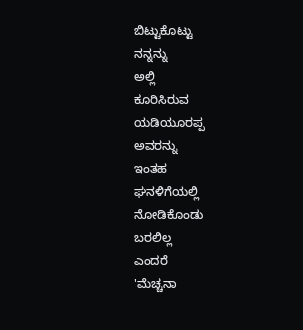ಬಿಟ್ಟುಕೊಟ್ಟು
ನನ್ನನ್ನು
ಅಲ್ಲಿ
ಕೂರಿಸಿರುವ
ಯಡಿಯೂರಪ್ಪ
ಅವರನ್ನು
ಇಂತಹ
ಘನಳಿಗೆಯಲ್ಲಿ
ನೋಡಿಕೊಂಡು
ಬರಲಿಲ್ಲ
ಎಂದರೆ
'ಮೆಚ್ಚನಾ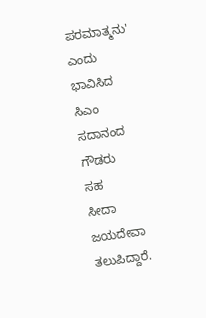ಪರಮಾತ್ಮನು'
ಎಂದು
ಭಾವಿಸಿದ
ಸಿಎಂ
ಸದಾನಂದ
ಗೌಡರು
ಸಹ
ಸೀದಾ
ಜಯದೇವಾ
ತಲುಪಿದ್ದಾರೆ.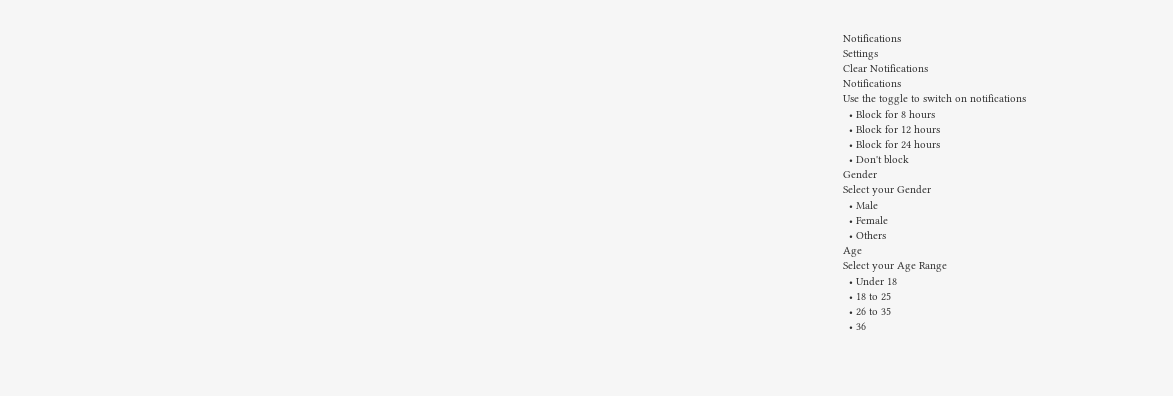Notifications
Settings
Clear Notifications
Notifications
Use the toggle to switch on notifications
  • Block for 8 hours
  • Block for 12 hours
  • Block for 24 hours
  • Don't block
Gender
Select your Gender
  • Male
  • Female
  • Others
Age
Select your Age Range
  • Under 18
  • 18 to 25
  • 26 to 35
  • 36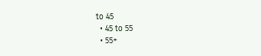to 45
  • 45 to 55
  • 55+